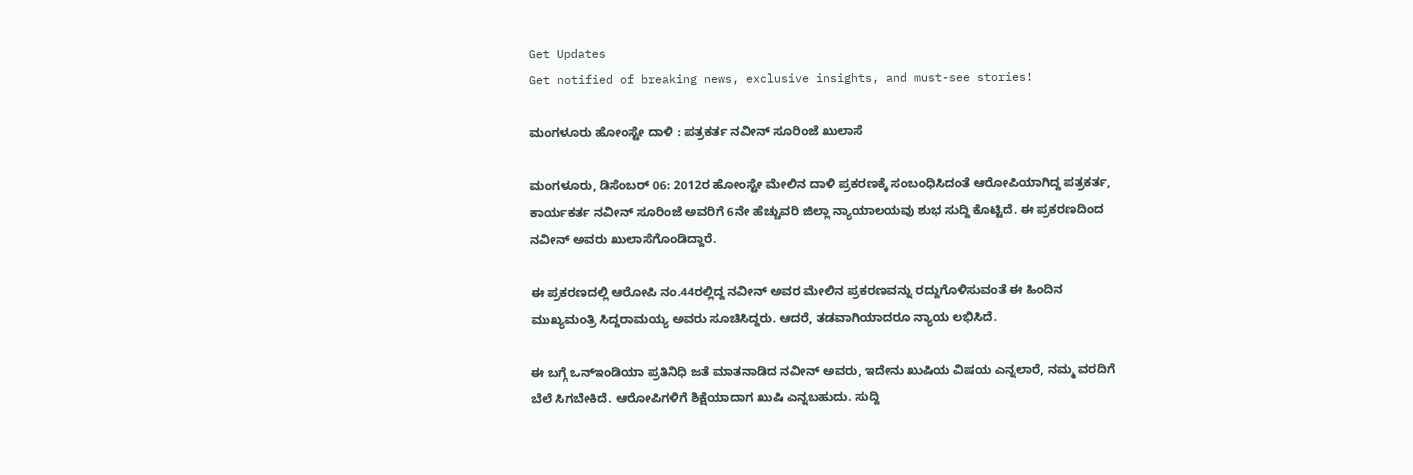Get Updates
Get notified of breaking news, exclusive insights, and must-see stories!

ಮಂಗಳೂರು ಹೋಂಸ್ಟೇ ದಾಳಿ : ಪತ್ರಕರ್ತ ನವೀನ್ ಸೂರಿಂಜೆ ಖುಲಾಸೆ

ಮಂಗಳೂರು, ಡಿಸೆಂಬರ್ 06: 2012ರ ಹೋಂಸ್ಟೇ ಮೇಲಿನ ದಾಳಿ ಪ್ರಕರಣಕ್ಕೆ ಸಂಬಂಧಿಸಿದಂತೆ ಆರೋಪಿಯಾಗಿದ್ದ ಪತ್ರಕರ್ತ, ಕಾರ್ಯಕರ್ತ ನವೀನ್ ಸೂರಿಂಜೆ ಅವರಿಗೆ 6ನೇ ಹೆಚ್ಚುವರಿ ಜಿಲ್ಲಾ ನ್ಯಾಯಾಲಯವು ಶುಭ ಸುದ್ದಿ ಕೊಟ್ಟಿದೆ. ಈ ಪ್ರಕರಣದಿಂದ ನವೀನ್ ಅವರು ಖುಲಾಸೆಗೊಂಡಿದ್ದಾರೆ.

ಈ ಪ್ರಕರಣದಲ್ಲಿ ಆರೋಪಿ ನಂ.44ರಲ್ಲಿದ್ದ ನವೀನ್ ಅವರ ಮೇಲಿನ ಪ್ರಕರಣವನ್ನು ರದ್ದುಗೊಳಿಸುವಂತೆ ಈ ಹಿಂದಿನ ಮುಖ್ಯಮಂತ್ರಿ ಸಿದ್ದರಾಮಯ್ಯ ಅವರು ಸೂಚಿಸಿದ್ದರು. ಆದರೆ, ತಡವಾಗಿಯಾದರೂ ನ್ಯಾಯ ಲಭಿಸಿದೆ.

ಈ ಬಗ್ಗೆ ಒನ್ಇಂಡಿಯಾ ಪ್ರತಿನಿಧಿ ಜತೆ ಮಾತನಾಡಿದ ನವೀನ್ ಅವರು, ಇದೇನು ಖುಷಿಯ ವಿಷಯ ಎನ್ನಲಾರೆ, ನಮ್ಮ ವರದಿಗೆ ಬೆಲೆ ಸಿಗಬೇಕಿದೆ. ಆರೋಪಿಗಳಿಗೆ ಶಿಕ್ಷೆಯಾದಾಗ ಖುಷಿ ಎನ್ನಬಹುದು. ಸುದ್ದಿ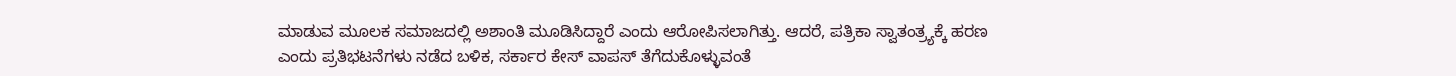ಮಾಡುವ ಮೂಲಕ ಸಮಾಜದಲ್ಲಿ ಅಶಾಂತಿ ಮೂಡಿಸಿದ್ದಾರೆ ಎಂದು ಆರೋಪಿಸಲಾಗಿತ್ತು. ಆದರೆ, ಪತ್ರಿಕಾ ಸ್ವಾತಂತ್ರ್ಯಕ್ಕೆ ಹರಣ ಎಂದು ಪ್ರತಿಭಟನೆಗಳು ನಡೆದ ಬಳಿಕ, ಸರ್ಕಾರ ಕೇಸ್ ವಾಪಸ್ ತೆಗೆದುಕೊಳ್ಳುವಂತೆ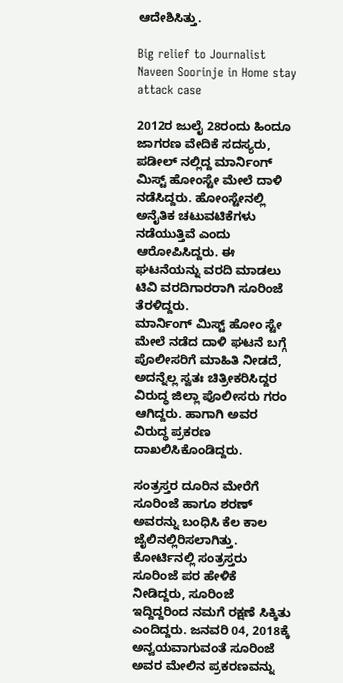ಆದೇಶಿಸಿತ್ತು.

Big relief to Journalist Naveen Soorinje in Home stay attack case

2012ರ ಜುಲೈ 28ರಂದು ಹಿಂದೂ ಜಾಗರಣ ವೇದಿಕೆ ಸದಸ್ಯರು, ಪಡೀಲ್ ನಲ್ಲಿದ್ದ ಮಾರ್ನಿಂಗ್ ಮಿಸ್ಟ್ ಹೋಂಸ್ಟೇ ಮೇಲೆ ದಾಳಿ ನಡೆಸಿದ್ದರು. ಹೋಂಸ್ಟೇನಲ್ಲಿ ಅನೈತಿಕ ಚಟುವಟಿಕೆಗಳು ನಡೆಯುತ್ತಿವೆ ಎಂದು ಆರೋಪಿಸಿದ್ದರು. ಈ ಘಟನೆಯನ್ನು ವರದಿ ಮಾಡಲು ಟಿವಿ ವರದಿಗಾರರಾಗಿ ಸೂರಿಂಜೆ ತೆರಳಿದ್ದರು.
ಮಾರ್ನಿಂಗ್ ಮಿಸ್ಟ್ ಹೋಂ ಸ್ಟೇ ಮೇಲೆ ನಡೆದ ದಾಳಿ ಘಟನೆ ಬಗ್ಗೆ ಪೊಲೀಸರಿಗೆ ಮಾಹಿತಿ ನೀಡದೆ, ಅದನ್ನೆಲ್ಲ ಸ್ವತಃ ಚಿತ್ರೀಕರಿಸಿದ್ದರ ವಿರುದ್ಧ ಜಿಲ್ಲಾ ಪೊಲೀಸರು ಗರಂ ಆಗಿದ್ದರು. ಹಾಗಾಗಿ ಅವರ ವಿರುದ್ಧ ಪ್ರಕರಣ ದಾಖಲಿಸಿಕೊಂಡಿದ್ದರು.

ಸಂತ್ರಸ್ತರ ದೂರಿನ ಮೇರೆಗೆ ಸೂರಿಂಜೆ ಹಾಗೂ ಶರಣ್ ಅವರನ್ನು ಬಂಧಿಸಿ ಕೆಲ ಕಾಲ ಜೈಲಿನಲ್ಲಿರಿಸಲಾಗಿತ್ತು. ಕೋರ್ಟಿನಲ್ಲಿ ಸಂತ್ರಸ್ತರು ಸೂರಿಂಜೆ ಪರ ಹೇಳಿಕೆ ನೀಡಿದ್ದರು, ಸೂರಿಂಜೆ ಇದ್ದಿದ್ದರಿಂದ ನಮಗೆ ರಕ್ಷಣೆ ಸಿಕ್ಕಿತು ಎಂದಿದ್ದರು. ಜನವರಿ 04, 2018ಕ್ಕೆ ಅನ್ವಯವಾಗುವಂತೆ ಸೂರಿಂಜೆ ಅವರ ಮೇಲಿನ ಪ್ರಕರಣವನ್ನು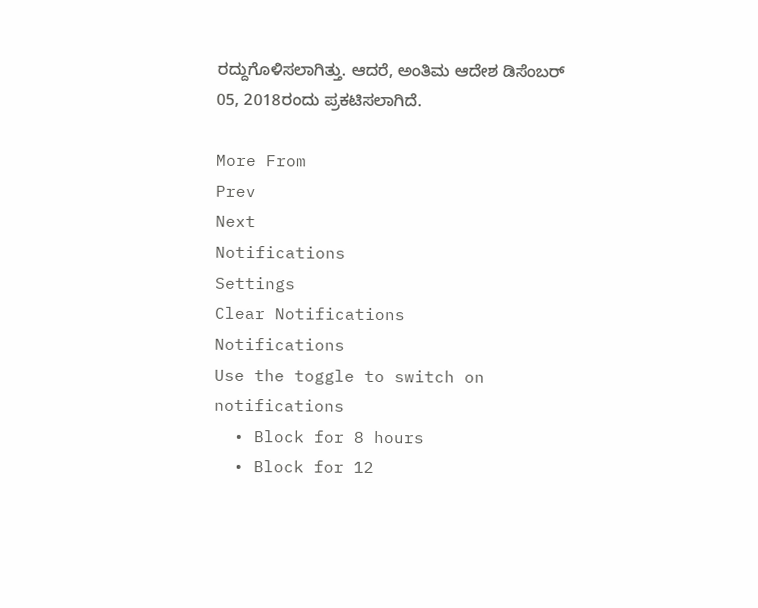ರದ್ದುಗೊಳಿಸಲಾಗಿತ್ತು. ಆದರೆ, ಅಂತಿಮ ಆದೇಶ ಡಿಸೆಂಬರ್ 05, 2018ರಂದು ಪ್ರಕಟಿಸಲಾಗಿದೆ.

More From
Prev
Next
Notifications
Settings
Clear Notifications
Notifications
Use the toggle to switch on notifications
  • Block for 8 hours
  • Block for 12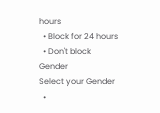hours
  • Block for 24 hours
  • Don't block
Gender
Select your Gender
  •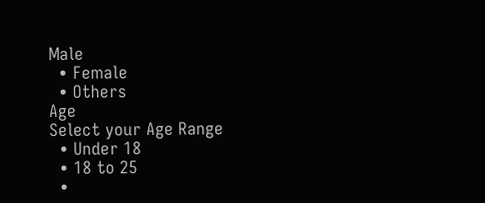Male
  • Female
  • Others
Age
Select your Age Range
  • Under 18
  • 18 to 25
  •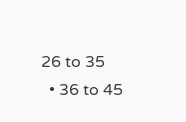26 to 35
  • 36 to 45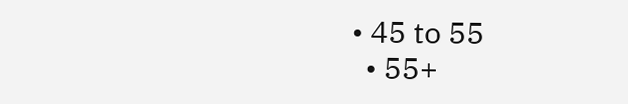• 45 to 55
  • 55+